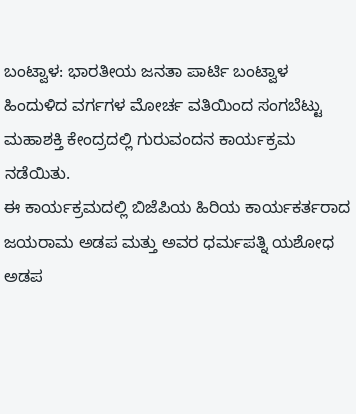ಬಂಟ್ವಾಳ: ಭಾರತೀಯ ಜನತಾ ಪಾರ್ಟಿ ಬಂಟ್ವಾಳ ಹಿಂದುಳಿದ ವರ್ಗಗಳ ಮೋರ್ಚ ವತಿಯಿಂದ ಸಂಗಬೆಟ್ಟು ಮಹಾಶಕ್ತಿ ಕೇಂದ್ರದಲ್ಲಿ ಗುರುವಂದನ ಕಾರ್ಯಕ್ರಮ ನಡೆಯಿತು.
ಈ ಕಾರ್ಯಕ್ರಮದಲ್ಲಿ ಬಿಜೆಪಿಯ ಹಿರಿಯ ಕಾರ್ಯಕರ್ತರಾದ ಜಯರಾಮ ಅಡಪ ಮತ್ತು ಅವರ ಧರ್ಮಪತ್ನಿ ಯಶೋಧ ಅಡಪ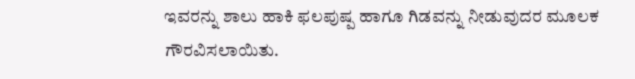ಇವರನ್ನು ಶಾಲು ಹಾಕಿ ಫಲಪುಷ್ಪ ಹಾಗೂ ಗಿಡವನ್ನು ನೀಡುವುದರ ಮೂಲಕ ಗೌರವಿಸಲಾಯಿತು.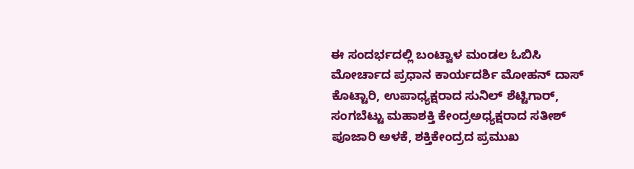ಈ ಸಂದರ್ಭದಲ್ಲಿ ಬಂಟ್ವಾಳ ಮಂಡಲ ಓಬಿಸಿ ಮೋರ್ಚಾದ ಪ್ರಧಾನ ಕಾರ್ಯದರ್ಶಿ ಮೋಹನ್ ದಾಸ್ ಕೊಟ್ಟಾರಿ, ಉಪಾಧ್ಯಕ್ಷರಾದ ಸುನಿಲ್ ಶೆಟ್ಟಿಗಾರ್, ಸಂಗಬೆಟ್ಟು ಮಹಾಶಕ್ತಿ ಕೇಂದ್ರಅಧ್ಯಕ್ಷರಾದ ಸತೀಶ್ ಪೂಜಾರಿ ಅಳಕೆ, ಶಕ್ತಿಕೇಂದ್ರದ ಪ್ರಮುಖ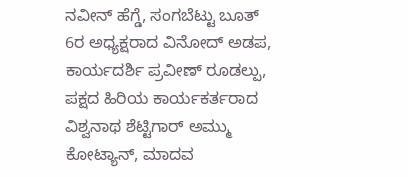ನವೀನ್ ಹೆಗ್ಡೆ, ಸಂಗಬೆಟ್ಟು ಬೂತ್ 6ರ ಅಧ್ಯಕ್ಷರಾದ ವಿನೋದ್ ಅಡಪ, ಕಾರ್ಯದರ್ಶಿ ಪ್ರವೀಣ್ ರೂಡಲ್ಪು, ಪಕ್ಷದ ಹಿರಿಯ ಕಾರ್ಯಕರ್ತರಾದ ವಿಶ್ವನಾಥ ಶೆಟ್ಟಿಗಾರ್ ಅಮ್ಮು ಕೋಟ್ಯಾನ್, ಮಾದವ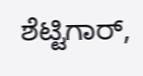ಶೆಟ್ಟಿಗಾರ್,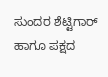ಸುಂದರ ಶೆಟ್ಟಿಗಾರ್ ಹಾಗೂ ಪಕ್ಷದ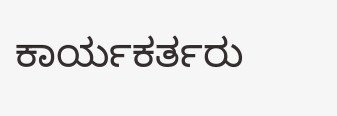ಕಾರ್ಯಕರ್ತರು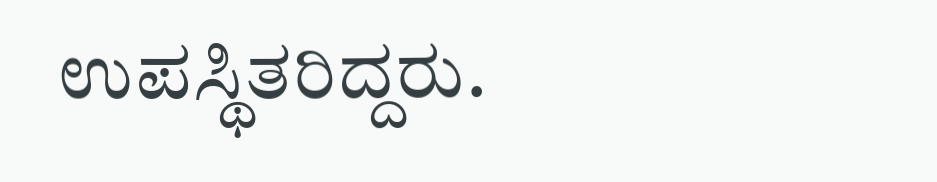ಉಪಸ್ಥಿತರಿದ್ದರು.